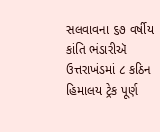સલવાવના ૬૭ વર્ષીય કાંતિ ભંડારીઍ ઉત્તરાખંડમાં ૮ કઠિન હિમાલય ટ્રેક પૂર્ણ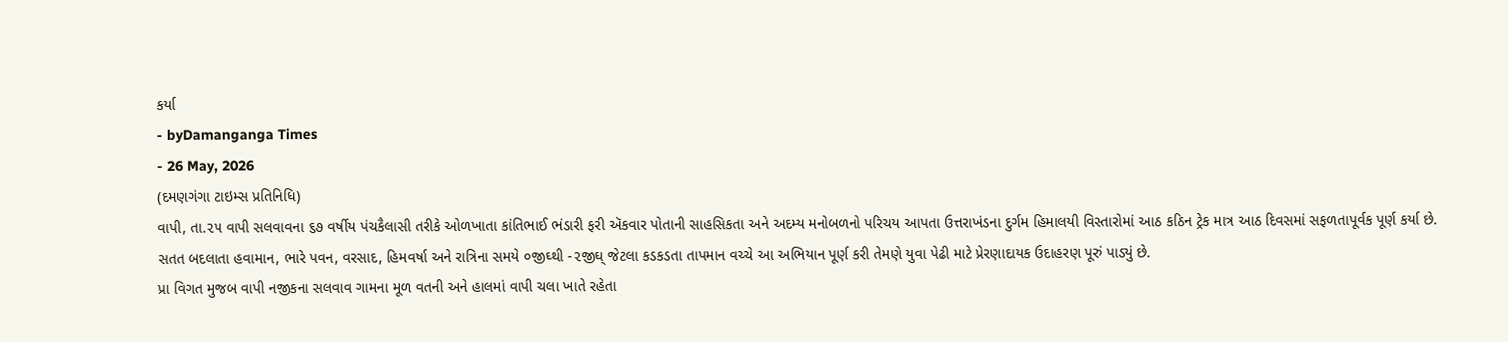કર્યા
- byDamanganga Times
- 26 May, 2026
(દમણગંગા ટાઇમ્સ પ્રતિનિધિ)
વાપી, તા.૨૫ વાપી સલવાવના ૬૭ વર્ષીય પંચકૈલાસી તરીકે ઓળખાતા કાંતિભાઈ ભંડારી ફરી ઍકવાર પોતાની સાહસિકતા અને અદમ્ય મનોબળનો પરિચય આપતા ઉત્તરાખંડના દુર્ગમ હિમાલયી વિસ્તારોમાં આઠ કઠિન ટ્રેક માત્ર આઠ દિવસમાં સફળતાપૂર્વક પૂર્ણ કર્યા છે. સતત બદલાતા હવામાન, ભારે પવન, વરસાદ, હિમવર્ષા અને રાત્રિના સમયે ૦જીઘ્થી -૨જીઘ્ જેટલા કડકડતા તાપમાન વચ્ચે આ અભિયાન પૂર્ણ કરી તેમણે યુવા પેઢી માટે પ્રેરણાદાયક ઉદાહરણ પૂરું પાડ્યું છે.
પ્રા વિગત મુજબ વાપી નજીકના સલવાવ ગામના મૂળ વતની અને હાલમાં વાપી ચલા ખાતે રહેતા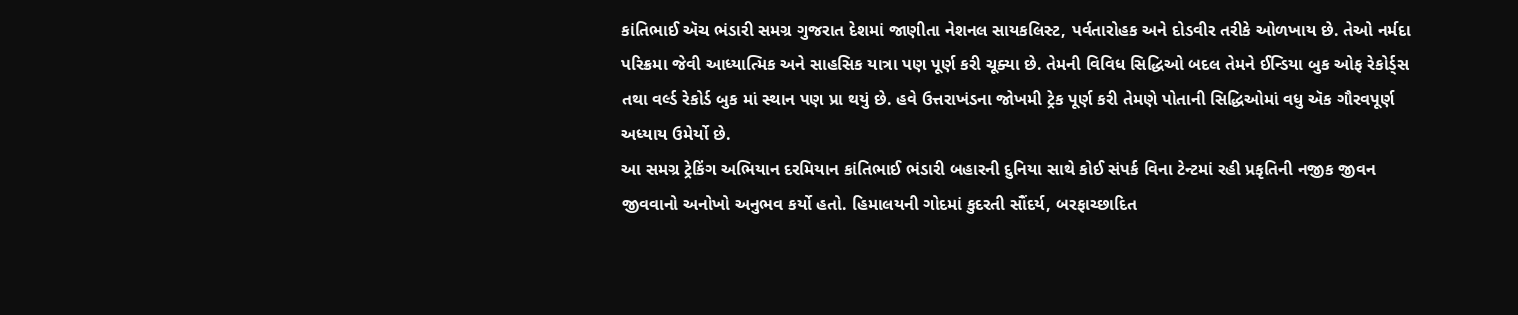કાંતિભાઈ ઍચ ભંડારી સમગ્ર ગુજરાત દેશમાં જાણીતા નેશનલ સાયકલિસ્ટ, પર્વતારોહક અને દોડવીર તરીકે ઓળખાય છે. તેઓ નર્મદા પરિક્રમા જેવી આધ્યાત્મિક અને સાહસિક યાત્રા પણ પૂર્ણ કરી ચૂક્યા છે. તેમની વિવિધ સિદ્ધિઓ બદલ તેમને ઈન્ડિયા બુક ઓફ રેકોર્ડ્સ તથા વર્લ્ડ રેકોર્ડ બુક માં સ્થાન પણ પ્રા થયું છે. હવે ઉત્તરાખંડના જોખમી ટ્રેક પૂર્ણ કરી તેમણે પોતાની સિદ્ધિઓમાં વધુ ઍક ગૌરવપૂર્ણ અધ્યાય ઉમેર્યો છે.
આ સમગ્ર ટ્રેકિંગ અભિયાન દરમિયાન કાંતિભાઈ ભંડારી બહારની દુનિયા સાથે કોઈ સંપર્ક વિના ટેન્ટમાં રહી પ્રકૃતિની નજીક જીવન જીવવાનો અનોખો અનુભવ કર્યો હતો. હિમાલયની ગોદમાં કુદરતી સૌંદર્ય, બરફાચ્છાદિત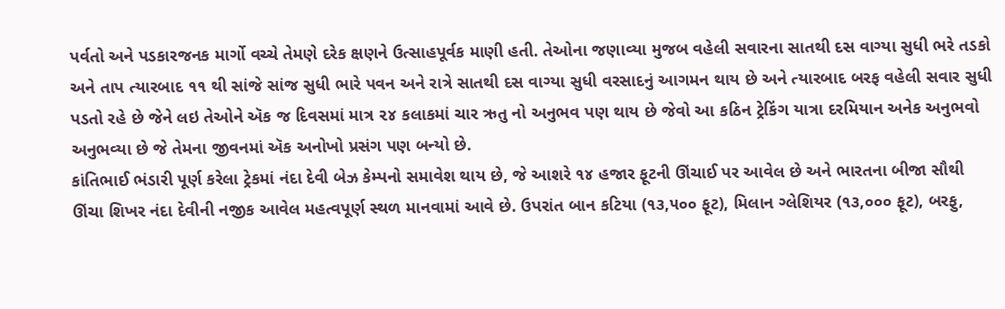પર્વતો અને પડકારજનક માર્ગો વચ્ચે તેમણે દરેક ક્ષણને ઉત્સાહપૂર્વક માણી હતી. તેઓના જણાવ્યા મુજબ વહેલી સવારના સાતથી દસ વાગ્યા સુધી ભરે તડકો અને તાપ ત્યારબાદ ૧૧ થી સાંજે સાંજ સુધી ભારે પવન અને રાત્રે સાતથી દસ વાગ્યા સુધી વરસાદનું આગમન થાય છે અને ત્યારબાદ બરફ વહેલી સવાર સુધી પડતો રહે છે જેને લઇ તેઓને ઍક જ દિવસમાં માત્ર ૨૪ કલાકમાં ચાર ઋતુ નો અનુભવ પણ થાય છે જેવો આ કઠિન ટ્રેકિંગ યાત્રા દરમિયાન અનેક અનુભવો અનુભવ્યા છે જે તેમના જીવનમાં ઍક અનોખો પ્રસંગ પણ બન્યો છે.
કાંતિભાઈ ભંડારી પૂર્ણ કરેલા ટ્રેકમાં નંદા દેવી બેઝ કેમ્પનો સમાવેશ થાય છે, જે આશરે ૧૪ હજાર ફૂટની ઊંચાઈ પર આવેલ છે અને ભારતના બીજા સૌથી ઊંચા શિખર નંદા દેવીની નજીક આવેલ મહત્વપૂર્ણ સ્થળ માનવામાં આવે છે. ઉપરાંત બાન કટિયા (૧૩,૫૦૦ ફૂટ), મિલાન ગ્લેશિયર (૧૩,૦૦૦ ફૂટ), બરફુ,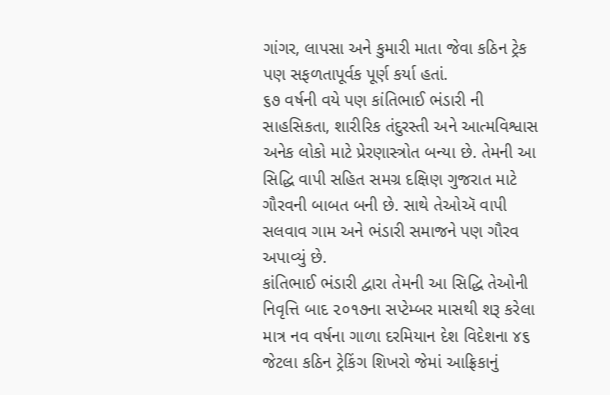ગાંગર, લાપસા અને કુમારી માતા જેવા કઠિન ટ્રેક પણ સફળતાપૂર્વક પૂર્ણ કર્યા હતાં.
૬૭ વર્ષની વયે પણ કાંતિભાઈ ભંડારી ની સાહસિકતા, શારીરિક તંદુરસ્તી અને આત્મવિશ્વાસ અનેક લોકો માટે પ્રેરણાસ્ત્રોત બન્યા છે. તેમની આ સિદ્ધિ વાપી સહિત સમગ્ર દક્ષિણ ગુજરાત માટે ગૌરવની બાબત બની છે. સાથે તેઓઍ વાપી સલવાવ ગામ અને ભંડારી સમાજને પણ ગૌરવ અપાવ્યું છે.
કાંતિભાઈ ભંડારી દ્વારા તેમની આ સિદ્ધિ તેઓની નિવૃત્તિ બાદ ૨૦૧૭ના સપ્ટેમ્બર માસથી શરૂ કરેલા માત્ર નવ વર્ષના ગાળા દરમિયાન દેશ વિદેશના ૪૬ જેટલા કઠિન ટ્રેકિંગ શિખરો જેમાં આફ્રિકાનું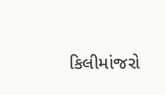કિલીમાંજરો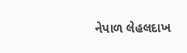નેપાળ લેહલદાખ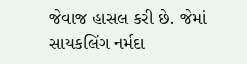જેવાજ હાસલ કરી છે. જેમાં સાયકલિંગ નર્મદા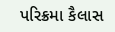પરિક્રમા કૈલાસ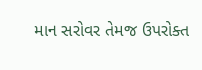માન સરોવર તેમજ ઉપરોક્ત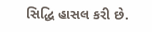સિદ્ધિ હાસલ કરી છે.